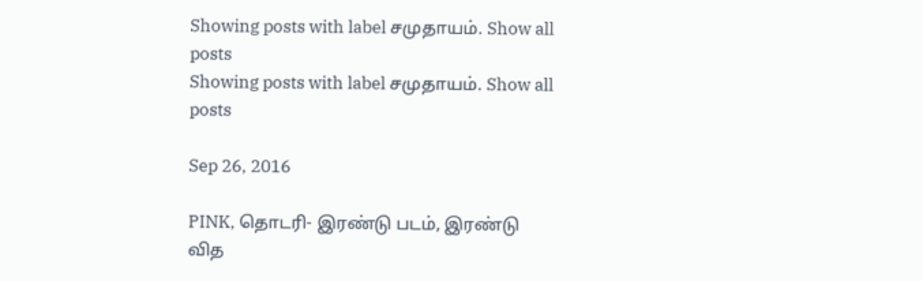Showing posts with label சமுதாயம். Show all posts
Showing posts with label சமுதாயம். Show all posts

Sep 26, 2016

PINK, தொடரி- இரண்டு படம், இரண்டு வித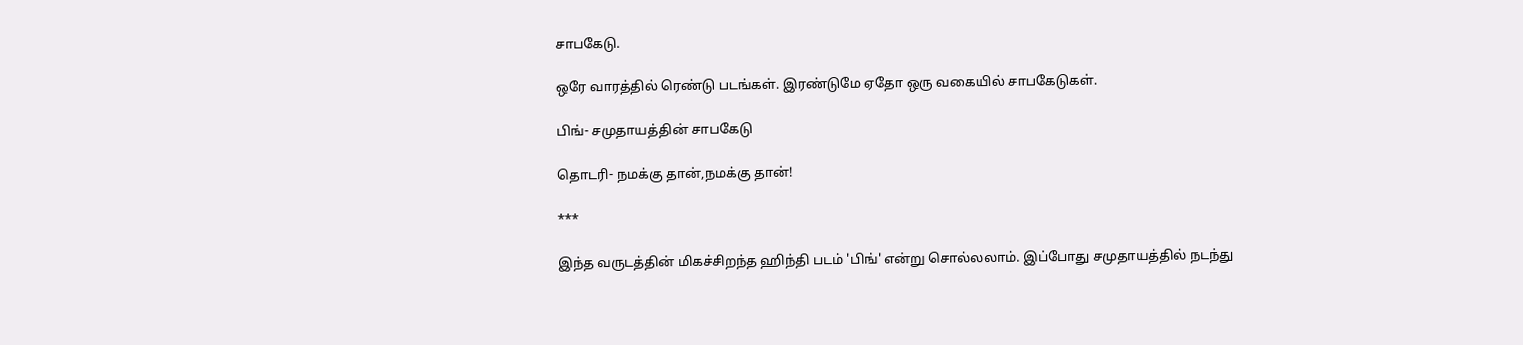சாபகேடு.

ஒரே வாரத்தில் ரெண்டு படங்கள். இரண்டுமே ஏதோ ஒரு வகையில் சாபகேடுகள்.

பிங்- சமுதாயத்தின் சாபகேடு

தொடரி- நமக்கு தான்,நமக்கு தான்!

***

இந்த வருடத்தின் மிகச்சிறந்த ஹிந்தி படம் 'பிங்' என்று சொல்லலாம். இப்போது சமுதாயத்தில் நடந்து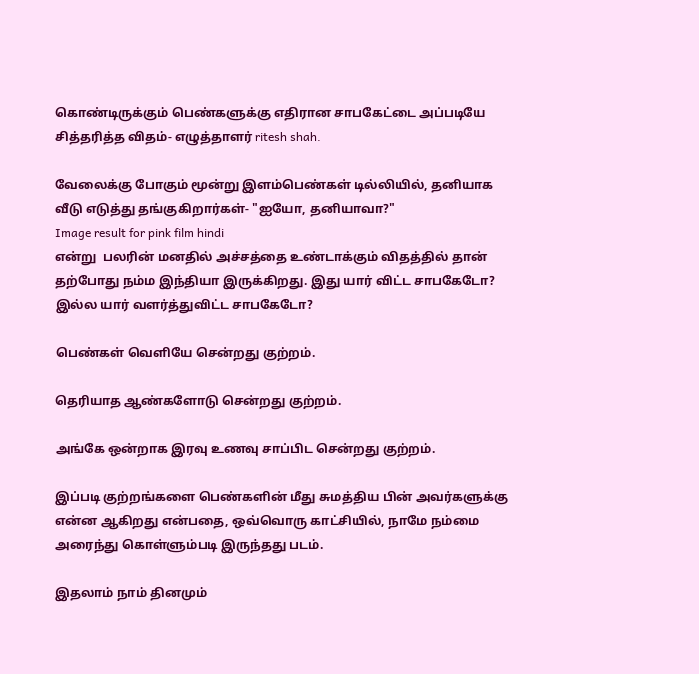கொண்டிருக்கும் பெண்களுக்கு எதிரான சாபகேட்டை அப்படியே சித்தரித்த விதம்- எழுத்தாளர் ritesh shah.

வேலைக்கு போகும் மூன்று இளம்பெண்கள் டில்லியில், தனியாக வீடு எடுத்து தங்குகிறார்கள்- "ஐயோ, தனியாவா?"
Image result for pink film hindi
என்று  பலரின் மனதில் அச்சத்தை உண்டாக்கும் விதத்தில் தான் தற்போது நம்ம இந்தியா இருக்கிறது. இது யார் விட்ட சாபகேடோ? இல்ல யார் வளர்த்துவிட்ட சாபகேடோ?

பெண்கள் வெளியே சென்றது குற்றம்.

தெரியாத ஆண்களோடு சென்றது குற்றம்.

அங்கே ஒன்றாக இரவு உணவு சாப்பிட சென்றது குற்றம்.

இப்படி குற்றங்களை பெண்களின் மீது சுமத்திய பின் அவர்களுக்கு என்ன ஆகிறது என்பதை, ஒவ்வொரு காட்சியில், நாமே நம்மை அரைந்து கொள்ளும்படி இருந்தது படம்.

இதலாம் நாம் தினமும்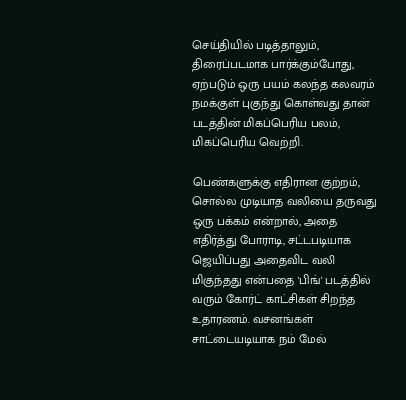செய்தியில் படித்தாலும், திரைப்படமாக பார்க்கும்போது, ஏற்படும் ஒரு பயம் கலந்த கலவரம் நமக்குள் புகுந்து கொள்வது தான் படத்தின் மிகப்பெரிய பலம், மிகப்பெரிய வெற்றி.

பெண்களுக்கு எதிரான குற்றம், சொல்ல முடியாத வலியை தருவது ஒரு பக்கம் என்றால், அதை எதிர்த்து போராடி, சட்டபடியாக ஜெயிப்பது அதைவிட வலி மிகுந்தது என்பதை 'பிங்' படத்தில் வரும் கோர்ட் காட்சிகள் சிறந்த உதாரணம். வசனங்கள் சாட்டையடியாக நம் மேல்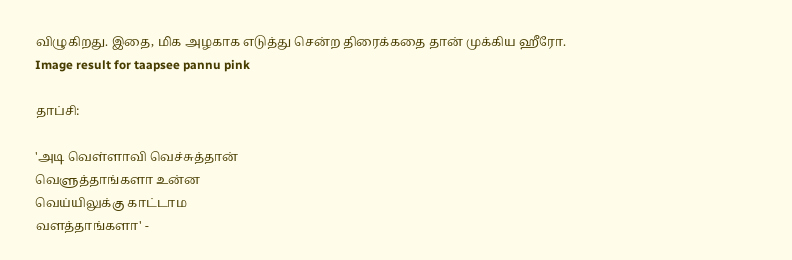விழுகிறது. இதை, மிக அழகாக எடுத்து சென்ற திரைக்கதை தான் முக்கிய ஹீரோ.
Image result for taapsee pannu pink

தாப்சி:

'அடி வெள்ளாவி வெச்சுத்தான்
வெளுத்தாங்களா உன்ன
வெய்யிலுக்கு காட்டாம
வளத்தாங்களா' -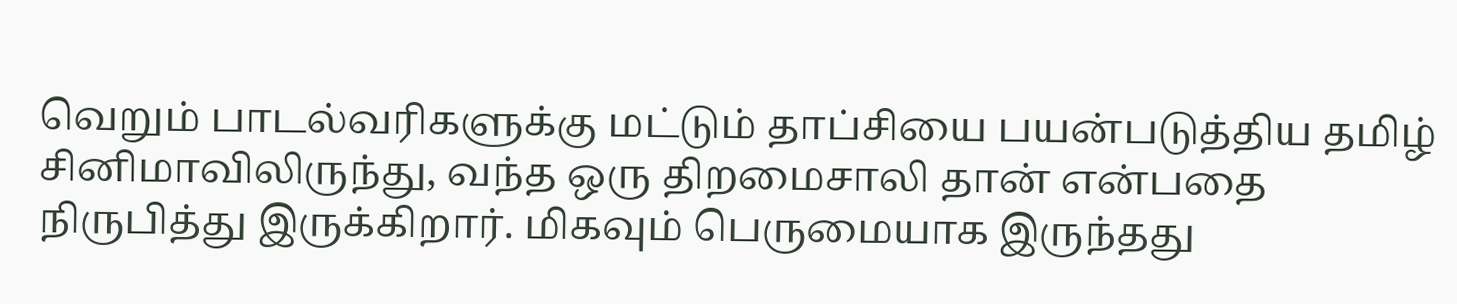வெறும் பாடல்வரிகளுக்கு மட்டும் தாப்சியை பயன்படுத்திய தமிழ் சினிமாவிலிருந்து, வந்த ஒரு திறமைசாலி தான் என்பதை நிருபித்து இருக்கிறார். மிகவும் பெருமையாக இருந்தது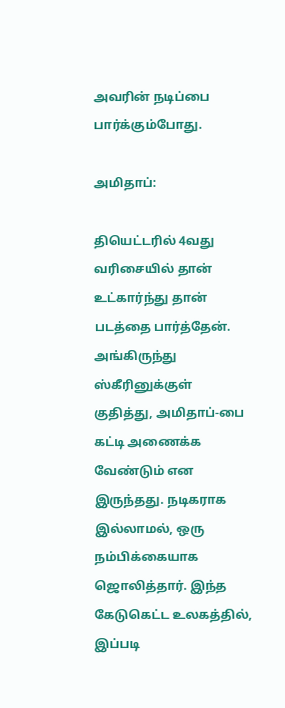அவரின் நடிப்பை பார்க்கும்போது.

அமிதாப்:

தியெட்டரில் 4வது வரிசையில் தான் உட்கார்ந்து தான் படத்தை பார்த்தேன். அங்கிருந்து ஸ்கீரினுக்குள் குதித்து, அமிதாப்-பை கட்டி அணைக்க வேண்டும் என இருந்தது. நடிகராக இல்லாமல், ஒரு நம்பிக்கையாக ஜொலித்தார். இந்த கேடுகெட்ட உலகத்தில், இப்படி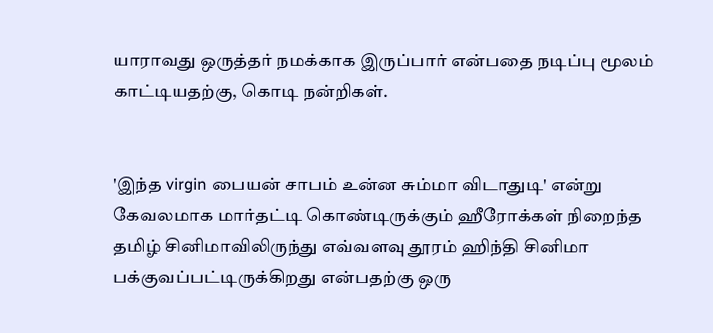யாராவது ஒருத்தர் நமக்காக இருப்பார் என்பதை நடிப்பு மூலம் காட்டியதற்கு, கொடி நன்றிகள்.


'இந்த virgin பையன் சாபம் உன்ன சும்மா விடாதுடி' என்று கேவலமாக மார்தட்டி கொண்டிருக்கும் ஹீரோக்கள் நிறைந்த தமிழ் சினிமாவிலிருந்து எவ்வளவு தூரம் ஹிந்தி சினிமா பக்குவப்பட்டிருக்கிறது என்பதற்கு ஒரு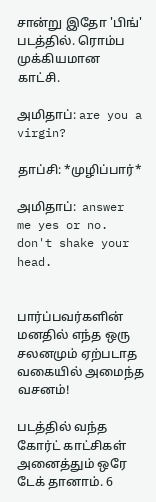சான்று இதோ 'பிங்' படத்தில். ரொம்ப முக்கியமான காட்சி.

அமிதாப்: are you a virgin?

தாப்சி: *முழிப்பார்*

அமிதாப்:  answer me yes or no. don't shake your head.


பார்ப்பவர்களின் மனதில் எந்த ஒரு சலனமும் ஏற்படாத வகையில் அமைந்த வசனம்!

படத்தில் வந்த கோர்ட் காட்சிகள் அனைத்தும் ஒரே டேக் தானாம். 6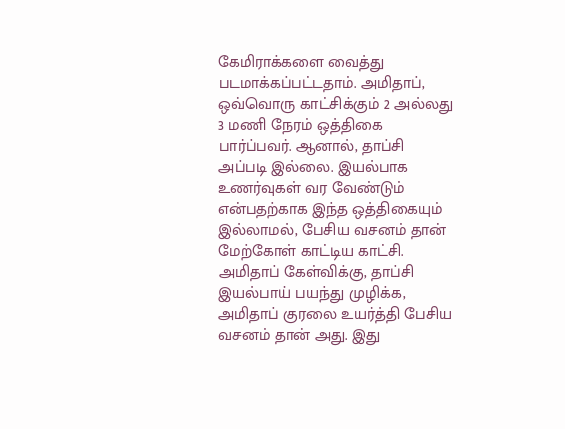கேமிராக்களை வைத்து படமாக்கப்பட்டதாம். அமிதாப், ஒவ்வொரு காட்சிக்கும் 2 அல்லது 3 மணி நேரம் ஒத்திகை பார்ப்பவர். ஆனால், தாப்சி அப்படி இல்லை. இயல்பாக உணர்வுகள் வர வேண்டும் என்பதற்காக இந்த ஒத்திகையும் இல்லாமல், பேசிய வசனம் தான் மேற்கோள் காட்டிய காட்சி. அமிதாப் கேள்விக்கு, தாப்சி இயல்பாய் பயந்து முழிக்க, அமிதாப் குரலை உயர்த்தி பேசிய வசனம் தான் அது. இது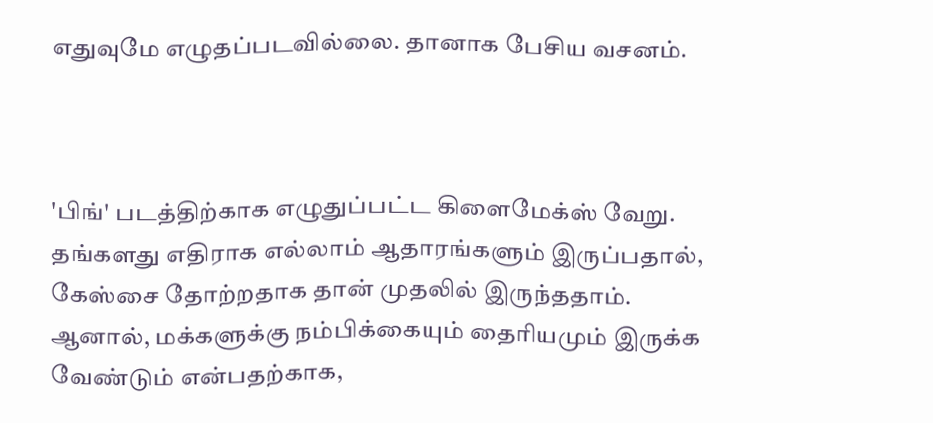எதுவுமே எழுதப்படவில்லை. தானாக பேசிய வசனம்.



'பிங்' படத்திற்காக எழுதுப்பட்ட கிளைமேக்ஸ் வேறு. தங்களது எதிராக எல்லாம் ஆதாரங்களும் இருப்பதால், கேஸ்சை தோற்றதாக தான் முதலில் இருந்ததாம். ஆனால், மக்களுக்கு நம்பிக்கையும் தைரியமும் இருக்க வேண்டும் என்பதற்காக,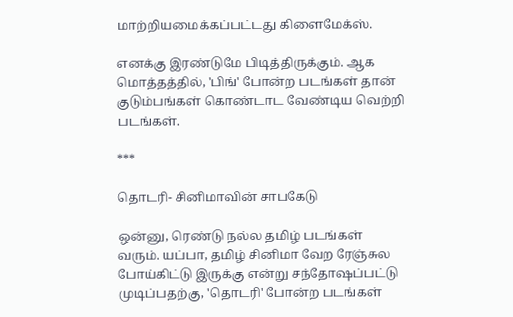மாற்றியமைக்கப்பட்டது கிளைமேக்ஸ்.

எனக்கு இரண்டுமே பிடித்திருக்கும். ஆக மொத்தத்தில், 'பிங்' போன்ற படங்கள் தான் குடும்பங்கள் கொண்டாட வேண்டிய வெற்றி படங்கள்.

***

தொடரி- சினிமாவின் சாபகேடு

ஒன்னு, ரெண்டு நல்ல தமிழ் படங்கள் வரும். யப்பா, தமிழ் சினிமா வேற ரேஞ்சுல போய்கிட்டு இருக்கு என்று சந்தோஷப்பட்டு முடிப்பதற்கு, 'தொடரி' போன்ற படங்கள்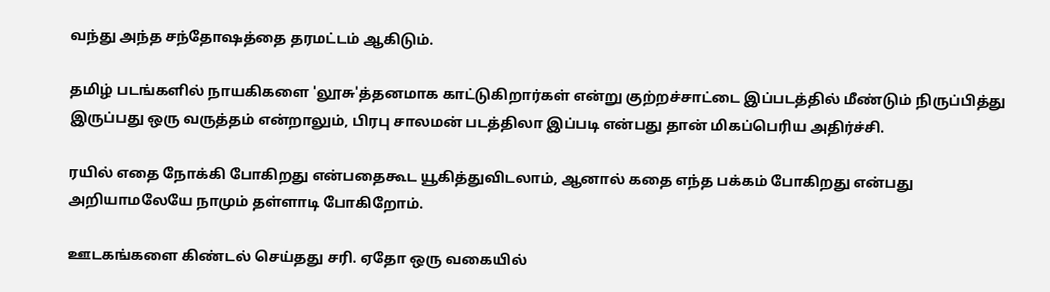வந்து அந்த சந்தோஷத்தை தரமட்டம் ஆகிடும்.

தமிழ் படங்களில் நாயகிகளை 'லூசு'த்தனமாக காட்டுகிறார்கள் என்று குற்றச்சாட்டை இப்படத்தில் மீண்டும் நிருப்பித்து இருப்பது ஒரு வருத்தம் என்றாலும், பிரபு சாலமன் படத்திலா இப்படி என்பது தான் மிகப்பெரிய அதிர்ச்சி.

ரயில் எதை நோக்கி போகிறது என்பதைகூட யூகித்துவிடலாம், ஆனால் கதை எந்த பக்கம் போகிறது என்பது அறியாமலேயே நாமும் தள்ளாடி போகிறோம்.

ஊடகங்களை கிண்டல் செய்தது சரி. ஏதோ ஒரு வகையில்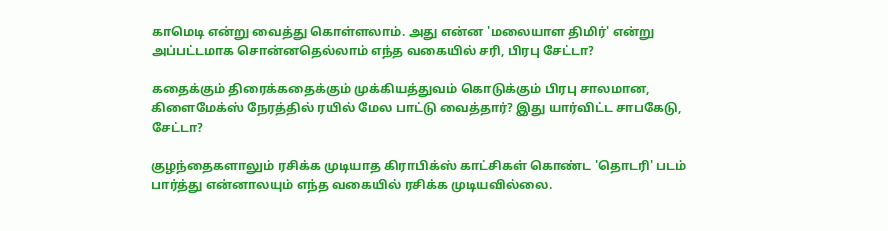காமெடி என்று வைத்து கொள்ளலாம். அது என்ன 'மலையாள திமிர்' என்று அப்பட்டமாக சொன்னதெல்லாம் எந்த வகையில் சரி, பிரபு சேட்டா?

கதைக்கும் திரைக்கதைக்கும் முக்கியத்துவம் கொடுக்கும் பிரபு சாலமான, கிளைமேக்ஸ் நேரத்தில் ரயில் மேல பாட்டு வைத்தார்? இது யார்விட்ட சாபகேடு, சேட்டா?

குழந்தைகளாலும் ரசிக்க முடியாத கிராபிக்ஸ் காட்சிகள் கொண்ட 'தொடரி' படம் பார்த்து என்னாலயும் எந்த வகையில் ரசிக்க முடியவில்லை.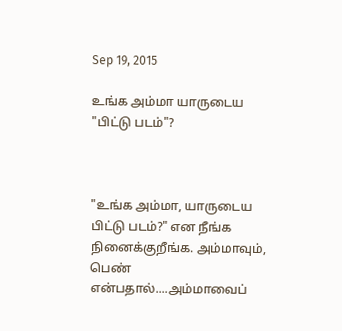Sep 19, 2015

உங்க அம்மா யாருடைய "பிட்டு படம்"?



"உங்க அம்மா, யாருடைய பிட்டு படம்?" என நீங்க நினைக்குறீங்க. அம்மாவும், பெண் என்பதால்....அம்மாவைப்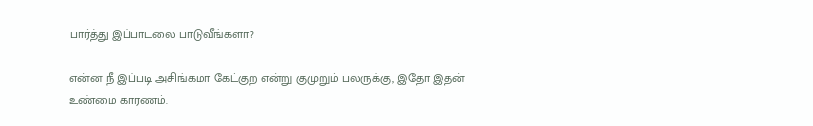பார்த்து இப்பாடலை பாடுவீங்களா?

என்ன நீ இப்படி அசிங்கமா கேட்குற என்று குமுறும் பலருக்கு, இதோ இதன் உண்மை காரணம்.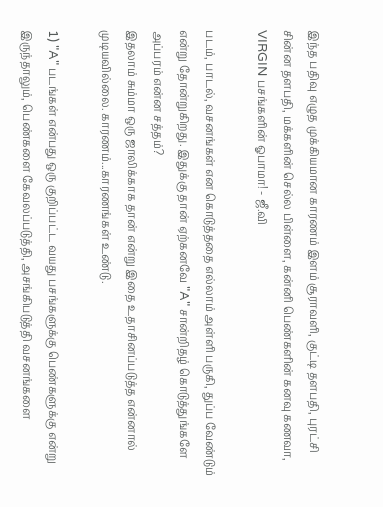இந்த பதிவு எழுத முக்கியமான காரணம் இளம் சூராவளி, குட்டி தளபதி, புரட்சி சின்ன தளபதி, மக்களின் செல்ல பிள்ளை, கன்னி பெண்களின் கனவு கணவா, VIRGIN பசங்களின் ஓபாமா! - ஜீ.வி

படம், பாடல், வசனங்கள் என கொடுத்ததை எல்லாம் அள்ளி பருகி, துப்ப வேண்டும் என்று தோன்றுகிறது. இதுக்கு தான் ஏற்கனவே "A" சான்றிதழ் கொடுத்துங்களே அப்பரம் என்ன சத்தம்?
இதலாம் சும்மா ஒரு ஜாலிக்காக தான் என்று இதை உதாசினப்படுத்த என்னால் முடியவில்லை. காரணம்...காரணங்கள் உண்டு.

1) "A" படங்கள் என்பது ஒரு குறிப்பட்ட வயது பசங்களுக்கு பெண்களுக்கு என்று இருந்தாலும், பெண்களை கேவலப்படுத்தி, அசங்கிபடுத்தி வசனங்களை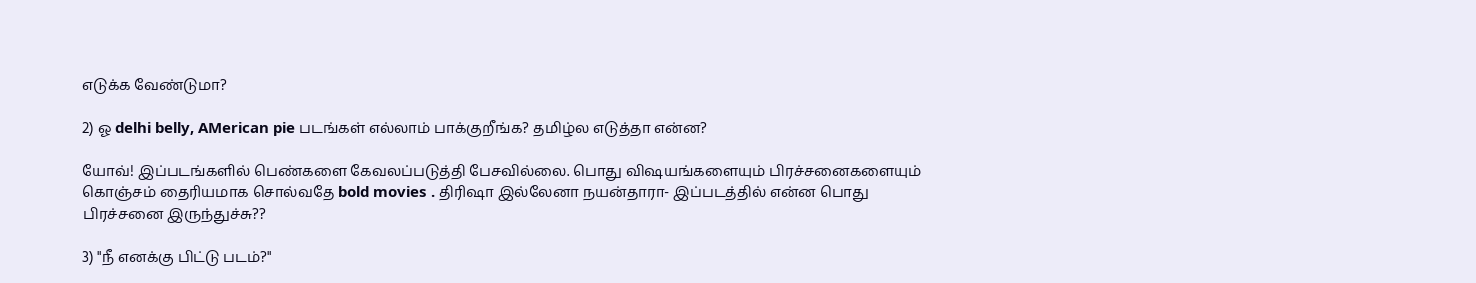எடுக்க வேண்டுமா?

2) ஓ delhi belly, AMerican pie படங்கள் எல்லாம் பாக்குறீங்க? தமிழ்ல எடுத்தா என்ன?

யோவ்! இப்படங்களில் பெண்களை கேவலப்படுத்தி பேசவில்லை. பொது விஷயங்களையும் பிரச்சனைகளையும் கொஞ்சம் தைரியமாக சொல்வதே bold movies . திரிஷா இல்லேனா நயன்தாரா- இப்படத்தில் என்ன பொது பிரச்சனை இருந்துச்சு??

3) "நீ எனக்கு பிட்டு படம்?"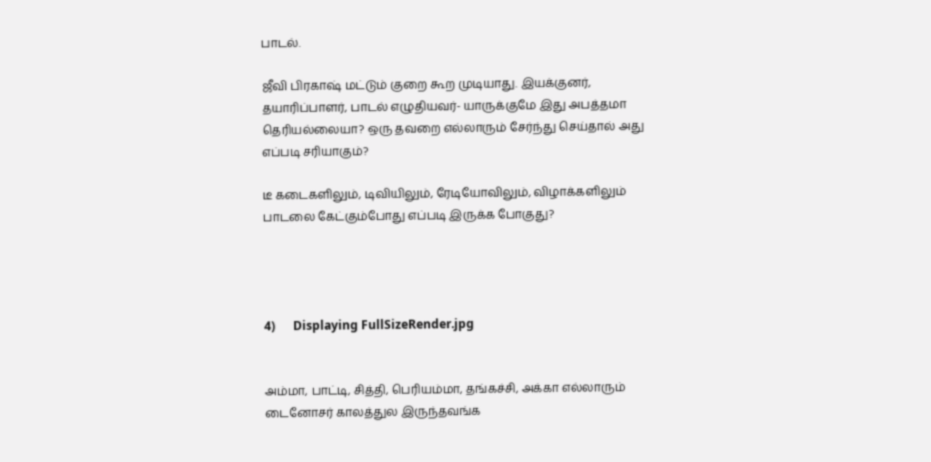பாடல்.

ஜீவி பிரகாஷ் மட்டும் குறை கூற முடியாது. இயக்குனர், தயாரிப்பாளர், பாடல் எழுதியவர்- யாருக்குமே இது அபத்தமா தெரியல்லையா? ஒரு தவறை எல்லாரும் சேர்ந்து செய்தால் அது எப்படி சரியாகும்?

டீ கடைகளிலும், டிவியிலும், ரேடியோவிலும், விழாக்களிலும் பாடலை கேட்கும்போது எப்படி இருக்க போகுது?




4)      Displaying FullSizeRender.jpg


அம்மா, பாட்டி, சித்தி, பெரியம்மா, தங்கச்சி, அக்கா எல்லாரும் டைனோசர் காலத்துல இருந்தவங்க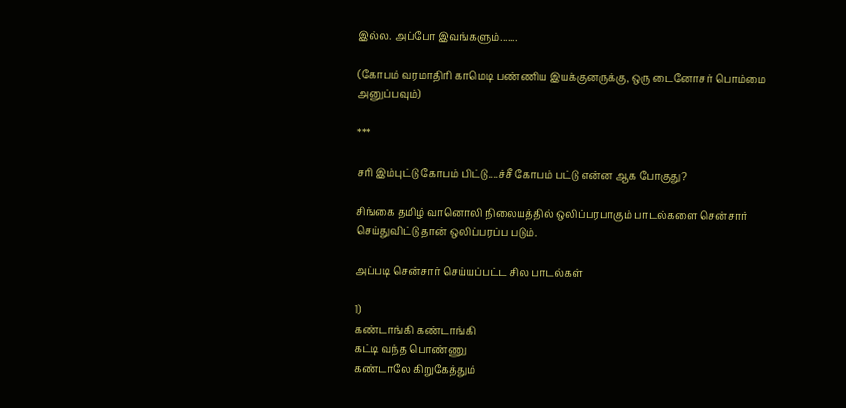இல்ல. அப்போ இவங்களும்.......

(கோபம் வரமாதிரி காமெடி பண்ணிய இயக்குனருக்கு, ஒரு டைனோசர் பொம்மை அனுப்பவும்)

***

சரி இம்புட்டு கோபம் பிட்டு....ச்சீ கோபம் பட்டு என்ன ஆக போகுது?

சிங்கை தமிழ் வானொலி நிலையத்தில் ஒலிப்பரபாகும் பாடல்களை சென்சார் செய்துவிட்டு தான் ஒலிப்பரப்ப படும்.

அப்படி சென்சார் செய்யப்பட்ட சில பாடல்கள்

1)
கண்டாங்கி கண்டாங்கி
கட்டி வந்த பொண்ணு
கண்டாலே கிறுகேத்தும்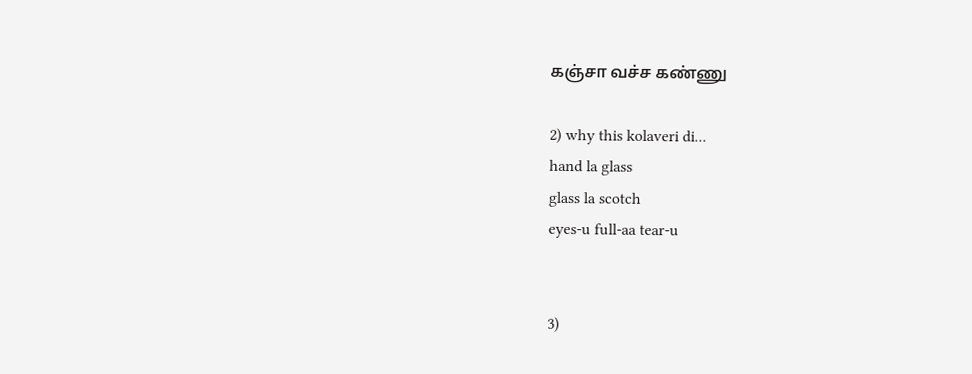கஞ்சா வச்ச கண்ணு

2) why this kolaveri di...
hand la glass
glass la scotch
eyes-u full-aa tear-u


3)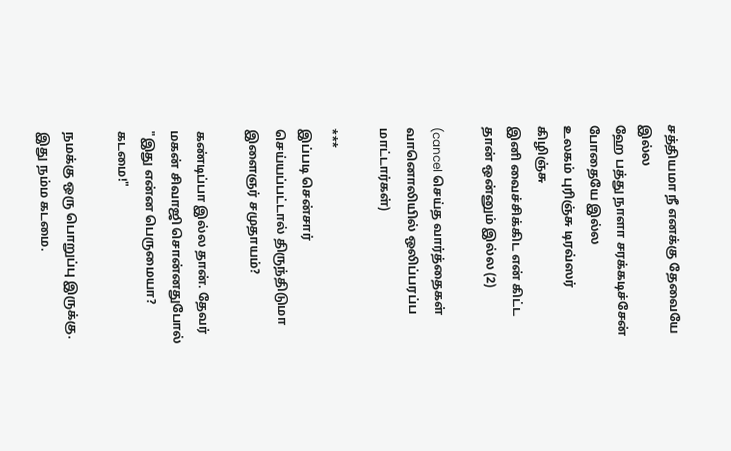சத்தியமா நீ எனக்கு தேவையே இல்ல
ஹே பத்து நாளா சரக்கடிச்சேன் போதையே இல்ல
உலகம் புரிஞ்சு டிரவ்ஸர் கிழிஞ்சு
இனி வைச்சிக்கிட என் கிட்ட தான் ஒன்னும் இல்ல (2)

(cancel செய்த வார்த்தைகள் வானொலியில் ஒலிப்பரப்ப மாட்டார்கள்)

***
இப்படி சென்சார் செய்யப்பட்டால் திருந்திடுமா இளைஞர் சமுதாயம்?

கண்டிப்பா இல்ல தான். தேவர் மகன் சிவாஜி சொன்னதுபோல் "இது என்ன பெருமையா? கடமை!"

நமக்கு ஒரு பொறுப்பு இருக்கு. இது நம்ம கடமை.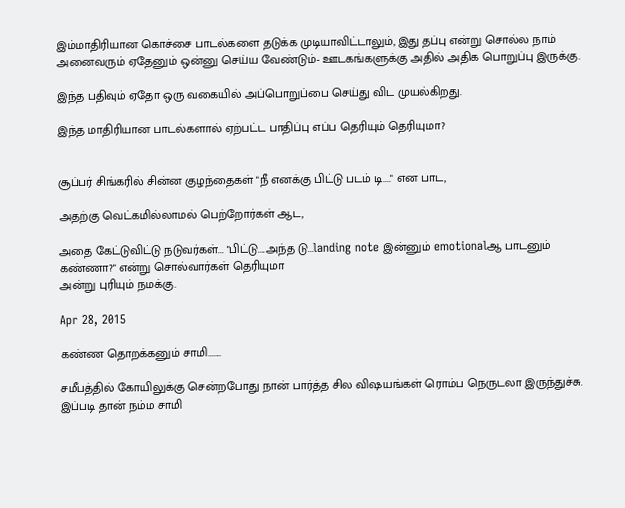இம்மாதிரியான கொச்சை பாடல்களை தடுக்க முடியாவிட்டாலும், இது தப்பு என்று சொல்ல நாம் அனைவரும் ஏதேனும் ஒன்னு செய்ய வேண்டும்- ஊடகங்களுக்கு அதில் அதிக பொறுப்பு இருக்கு.

இந்த பதிவும் ஏதோ ஒரு வகையில் அப்பொறுப்பை செய்து விட முயல்கிறது.

இந்த மாதிரியான பாடல்களால் ஏற்பட்ட பாதிப்பு எப்ப தெரியும் தெரியுமா?


சூப்பர் சிங்கரில் சின்ன குழந்தைகள் "நீ எனக்கு பிட்டு படம் டி...." என பாட,

அதற்கு வெட்கமில்லாமல் பெற்றோர்கள் ஆட,

அதை கேட்டுவிட்டு நடுவர்கள்... "பிட்டு....அந்த டு...landing note இன்னும் emotionalஆ பாடனும் கண்ணா?" என்று சொல்வார்கள் தெரியுமா                                                                                                              அன்று புரியும் நமக்கு.

Apr 28, 2015

கண்ண தொறக்கனும் சாமி.......

சமீபத்தில் கோயிலுக்கு சென்றபோது நான் பார்த்த சில விஷயங்கள் ரொம்ப நெருடலா இருந்துச்சு. இப்படி தான் நம்ம சாமி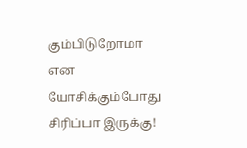கும்பிடுறோமா என யோசிக்கும்போது சிரிப்பா இருக்கு!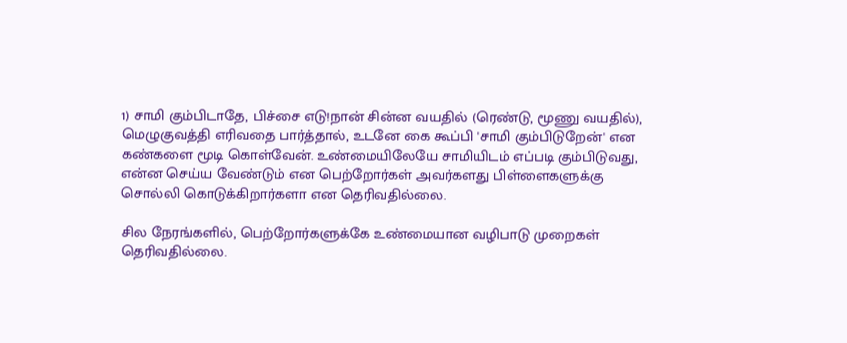1) சாமி கும்பிடாதே, பிச்சை எடு!நான் சின்ன வயதில் (ரெண்டு, மூணு வயதில்), மெழுகுவத்தி எரிவதை பார்த்தால், உடனே கை கூப்பி 'சாமி கும்பிடுறேன்' என கண்களை மூடி கொள்வேன். உண்மையிலேயே சாமியிடம் எப்படி கும்பிடுவது, என்ன செய்ய வேண்டும் என பெற்றோர்கள் அவர்களது பிள்ளைகளுக்கு சொல்லி கொடுக்கிறார்களா என தெரிவதில்லை.

சில நேரங்களில், பெற்றோர்களுக்கே உண்மையான வழிபாடு முறைகள் தெரிவதில்லை.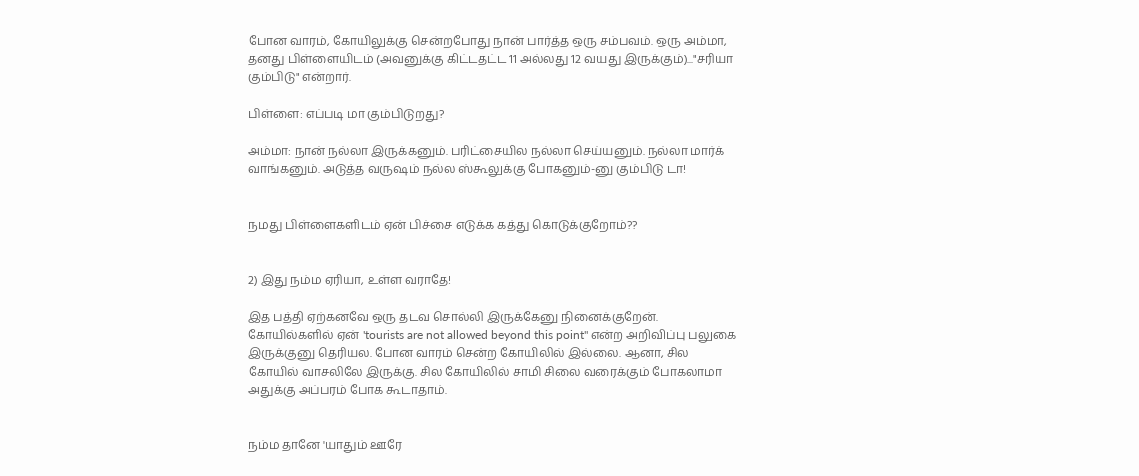போன வாரம், கோயிலுக்கு சென்றபோது நான் பார்த்த ஒரு சம்பவம். ஒரு அம்மா, தனது பிள்ளையிடம் (அவனுக்கு கிட்டதட்ட 11 அல்லது 12 வயது இருக்கும்)..."சரியா கும்பிடு" என்றார்.

பிள்ளை: எப்படி மா கும்பிடுறது?

அம்மா: நான் நல்லா இருக்கனும். பரிட்சையில நல்லா செய்யனும். நல்லா மார்க் வாங்கனும். அடுத்த வருஷம் நல்ல ஸ்கூலுக்கு போகனும்-னு கும்பிடு டா!


நமது பிள்ளைகளிடம் ஏன் பிச்சை எடுக்க கத்து கொடுக்குறோம்??


2) இது நம்ம ஏரியா, உள்ள வராதே!

இத பத்தி ஏற்கனவே ஒரு தடவ சொல்லி இருக்கேனு நினைக்குறேன். கோயில்களில் ஏன் 'tourists are not allowed beyond this point" என்ற அறிவிப்பு பலுகை இருக்குனு தெரியல. போன வாரம் சென்ற கோயிலில் இல்லை. ஆனா, சில கோயில் வாசலிலே இருக்கு. சில கோயிலில் சாமி சிலை வரைக்கும் போகலாமா அதுக்கு அப்பரம் போக கூடாதாம்.


நம்ம தானே 'யாதும் ஊரே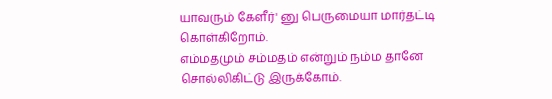யாவரும் கேளீர்' னு பெருமையா மார்தட்டி கொள்கிறோம்.
எம்மதமும் சம்மதம் என்றும் நம்ம தானே சொல்லிகிட்டு இருக்கோம்.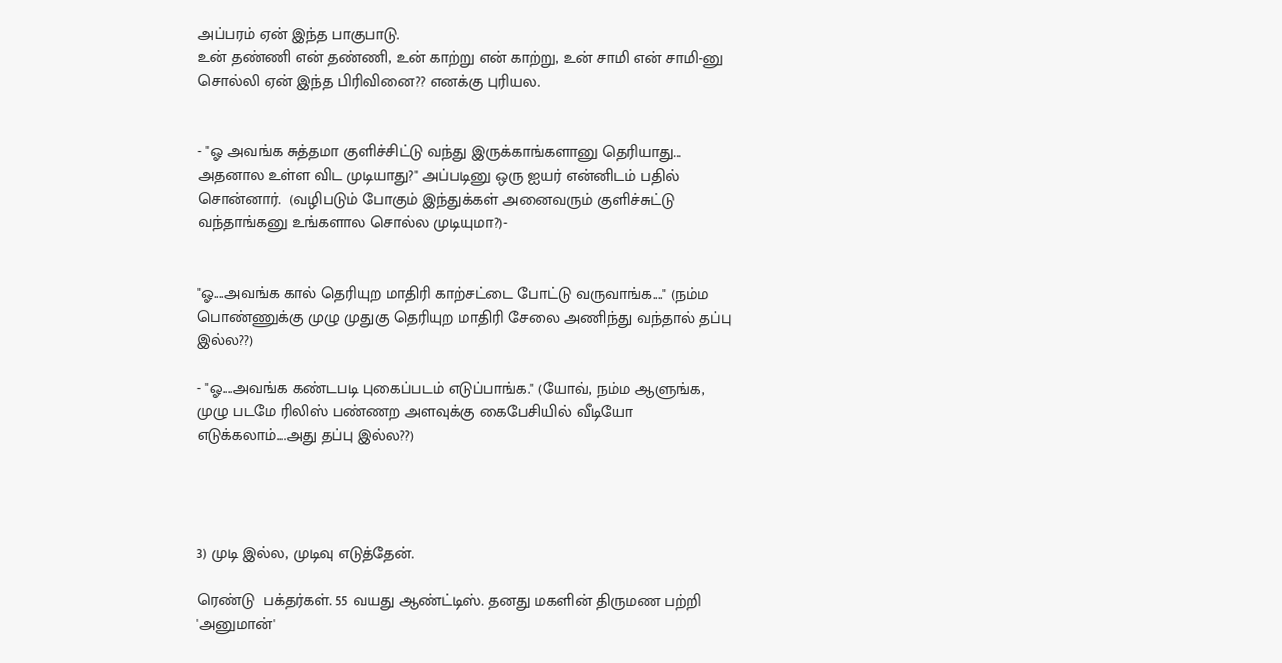அப்பரம் ஏன் இந்த பாகுபாடு.
உன் தண்ணி என் தண்ணி, உன் காற்று என் காற்று, உன் சாமி என் சாமி-னு சொல்லி ஏன் இந்த பிரிவினை?? எனக்கு புரியல.


- "ஓ அவங்க சுத்தமா குளிச்சிட்டு வந்து இருக்காங்களானு தெரியாது... அதனால உள்ள விட முடியாது?" அப்படினு ஒரு ஐயர் என்னிடம் பதில் சொன்னார்.  (வழிபடும் போகும் இந்துக்கள் அனைவரும் குளிச்சுட்டு வந்தாங்கனு உங்களால சொல்ல முடியுமா?)-


"ஓ....அவங்க கால் தெரியுற மாதிரி காற்சட்டை போட்டு வருவாங்க...." (நம்ம பொண்ணுக்கு முழு முதுகு தெரியுற மாதிரி சேலை அணிந்து வந்தால் தப்பு இல்ல??)

- "ஓ....அவங்க கண்டபடி புகைப்படம் எடுப்பாங்க." (யோவ், நம்ம ஆளுங்க, முழு படமே ரிலிஸ் பண்ணற அளவுக்கு கைபேசியில் வீடியோ எடுக்கலாம்....அது தப்பு இல்ல??)




3) முடி இல்ல, முடிவு எடுத்தேன்.

ரெண்டு  பக்தர்கள். 55 வயது ஆண்ட்டிஸ். தனது மகளின் திருமண பற்றி 'அனுமான்'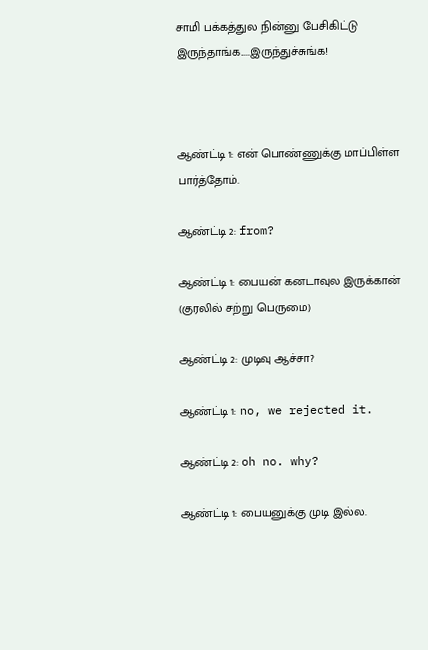சாமி பக்கத்துல நின்னு பேசிகிட்டு இருந்தாங்க.....இருந்துச்சுங்க!



ஆண்ட்டி 1: என் பொண்ணுக்கு மாப்பிள்ள பார்த்தோம்.

ஆண்ட்டி 2: from?

ஆண்ட்டி 1: பையன் கனடாவுல இருக்கான் (குரலில் சற்று பெருமை)

ஆண்ட்டி 2: முடிவு ஆச்சா?

ஆண்ட்டி 1: no, we rejected it.

ஆண்ட்டி 2: oh no. why?

ஆண்ட்டி 1: பையனுக்கு முடி இல்ல.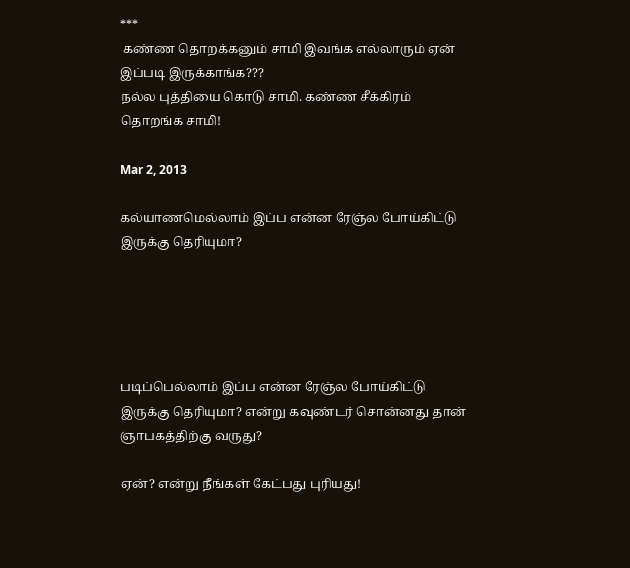***
 கண்ண தொறக்கனும் சாமி இவங்க எல்லாரும் ஏன் இப்படி இருக்காங்க???
நல்ல புத்தியை கொடு சாமி. கண்ண சீக்கிரம் தொறங்க சாமி!

Mar 2, 2013

கல்யாணமெல்லாம் இப்ப என்ன ரேஞ்ல போய்கிட்டு இருக்கு தெரியுமா?





படிப்பெல்லாம் இப்ப என்ன ரேஞ்ல போய்கிட்டு இருக்கு தெரியுமா? என்று கவுண்டர் சொன்னது தான் ஞாபகத்திற்கு வருது?

ஏன்? என்று நீங்கள் கேட்பது புரியது!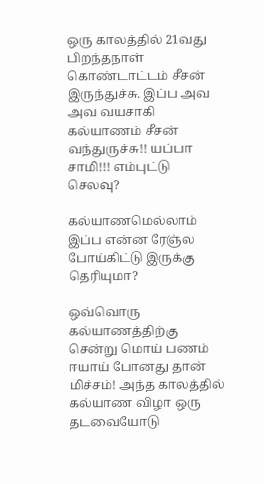ஒரு காலத்தில் 21வது பிறந்தநாள் கொண்டாட்டம் சீசன் இருந்துச்சு. இப்ப அவ அவ வயசாகி கல்யாணம் சீசன் வந்துருச்சு!! யப்பா சாமி!!! எம்புட்டு செலவு?

கல்யாணமெல்லாம் இப்ப என்ன ரேஞ்ல போய்கிட்டு இருக்கு தெரியுமா?

ஒவ்வொரு கல்யாணத்திற்கு சென்று மொய் பணம் ஈயாய் போனது தான் மிச்சம்! அந்த காலத்தில் கல்யாண விழா ஒரு தடவையோடு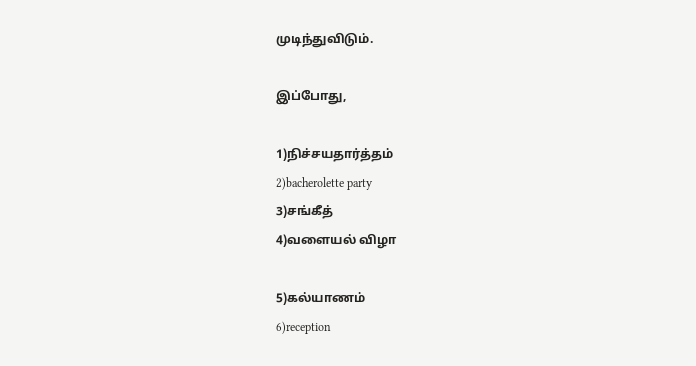முடிந்துவிடும்.

இப்போது,

1)நிச்சயதார்த்தம்
2)bacherolette party
3)சங்கீத்
4)வளையல் விழா

5)கல்யாணம்
6)reception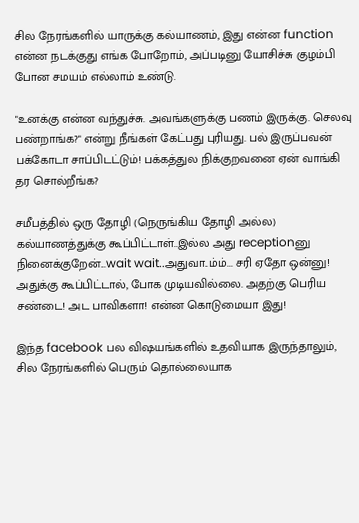சில நேரங்களில் யாருக்கு கல்யாணம், இது என்ன function என்ன நடக்குது எங்க போறோம், அப்படினு யோசிச்சு குழம்பி போன சமயம் எல்லாம் உண்டு.

"உனக்கு என்ன வந்துச்சு. அவங்களுக்கு பணம் இருக்கு. செலவு பண்றாங்க?" என்று நீங்கள் கேட்பது புரியது. பல் இருப்பவன் பக்கோடா சாப்பிடட்டும்! பக்கத்துல நிக்குறவனை ஏன் வாங்கி தர சொல்றீங்க?

சமீபத்தில் ஒரு தோழி (நெருங்கிய தோழி அல்ல) கல்யாணத்துக்கு கூப்பிட்டாள்..இல்ல அது receptionனு நினைக்குறேன்...wait wait..அதுவா..ம்ம்... சரி ஏதோ ஒன்னு! அதுக்கு கூப்பிட்டால், போக முடியவில்லை. அதற்கு பெரிய சண்டை! அட பாவிகளா! என்ன கொடுமையா இது!

இந்த facebook பல விஷயங்களில் உதவியாக இருந்தாலும், சில நேரங்களில் பெரும் தொல்லையாக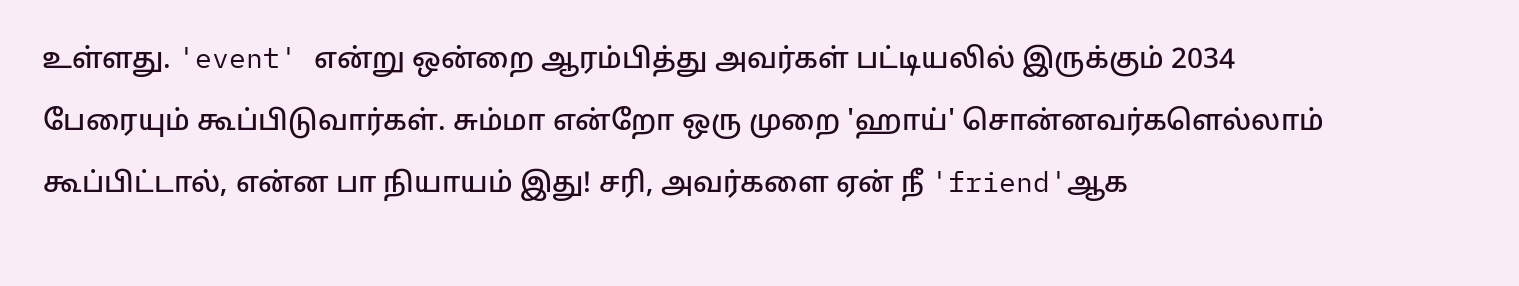உள்ளது. 'event' என்று ஒன்றை ஆரம்பித்து அவர்கள் பட்டியலில் இருக்கும் 2034 பேரையும் கூப்பிடுவார்கள். சும்மா என்றோ ஒரு முறை 'ஹாய்' சொன்னவர்களெல்லாம் கூப்பிட்டால், என்ன பா நியாயம் இது! சரி, அவர்களை ஏன் நீ 'friend'ஆக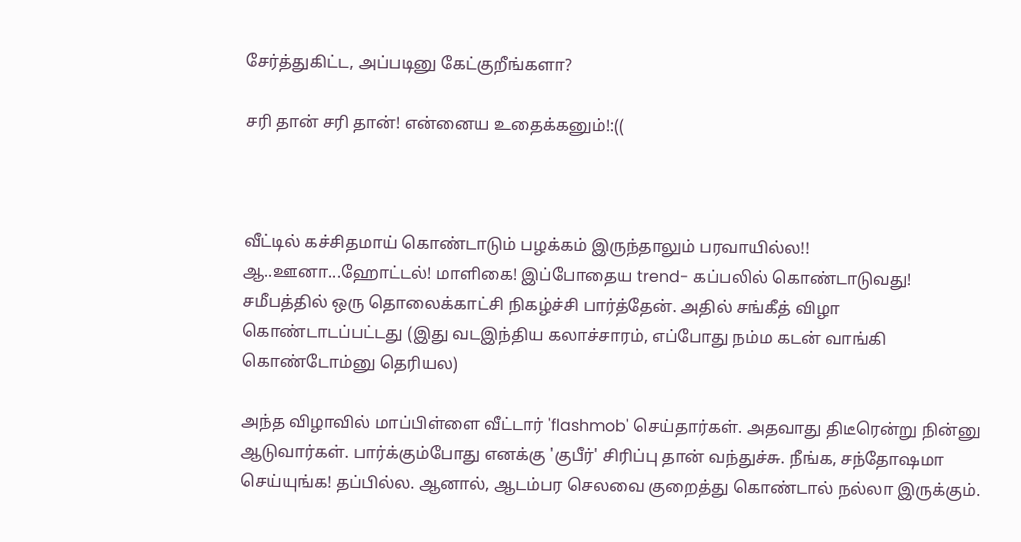சேர்த்துகிட்ட, அப்படினு கேட்குறீங்களா?

சரி தான் சரி தான்! என்னைய உதைக்கனும்!:((



வீட்டில் கச்சிதமாய் கொண்டாடும் பழக்கம் இருந்தாலும் பரவாயில்ல!! ஆ..ஊனா...ஹோட்டல்! மாளிகை! இப்போதைய trend- கப்பலில் கொண்டாடுவது! சமீபத்தில் ஒரு தொலைக்காட்சி நிகழ்ச்சி பார்த்தேன். அதில் சங்கீத் விழா கொண்டாடப்பட்டது (இது வடஇந்திய கலாச்சாரம், எப்போது நம்ம கடன் வாங்கி கொண்டோம்னு தெரியல)

அந்த விழாவில் மாப்பிள்ளை வீட்டார் 'flashmob' செய்தார்கள். அதவாது திடீரென்று நின்னு ஆடுவார்கள். பார்க்கும்போது எனக்கு 'குபீர்' சிரிப்பு தான் வந்துச்சு. நீங்க, சந்தோஷமா செய்யுங்க! தப்பில்ல. ஆனால், ஆடம்பர செலவை குறைத்து கொண்டால் நல்லா இருக்கும்.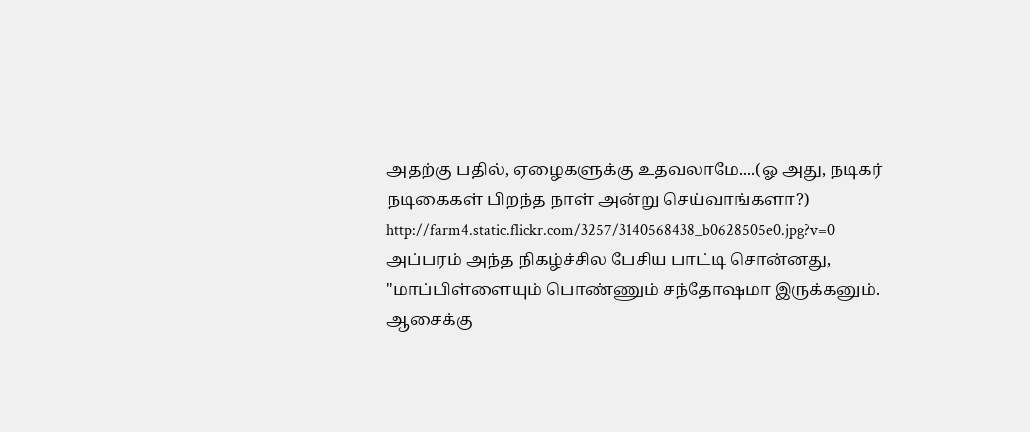அதற்கு பதில், ஏழைகளுக்கு உதவலாமே....(ஓ அது, நடிகர் நடிகைகள் பிறந்த நாள் அன்று செய்வாங்களா?)
http://farm4.static.flickr.com/3257/3140568438_b0628505e0.jpg?v=0
அப்பரம் அந்த நிகழ்ச்சில பேசிய பாட்டி சொன்னது, "மாப்பிள்ளையும் பொண்ணும் சந்தோஷமா இருக்கனும். ஆசைக்கு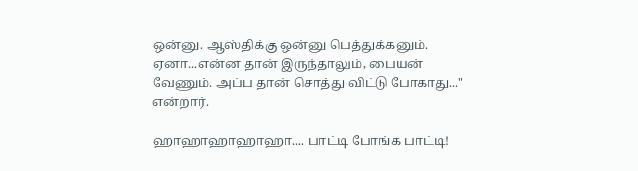ஒன்னு. ஆஸ்திக்கு ஒன்னு பெத்துக்கனும். ஏனா...என்ன தான் இருந்தாலும், பையன் வேணும். அப்ப தான் சொத்து விட்டு போகாது..." என்றார்.

ஹாஹாஹாஹாஹா.... பாட்டி போங்க பாட்டி!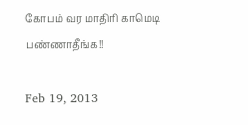கோபம் வர மாதிரி காமெடி பண்ணாதீங்க!!

Feb 19, 2013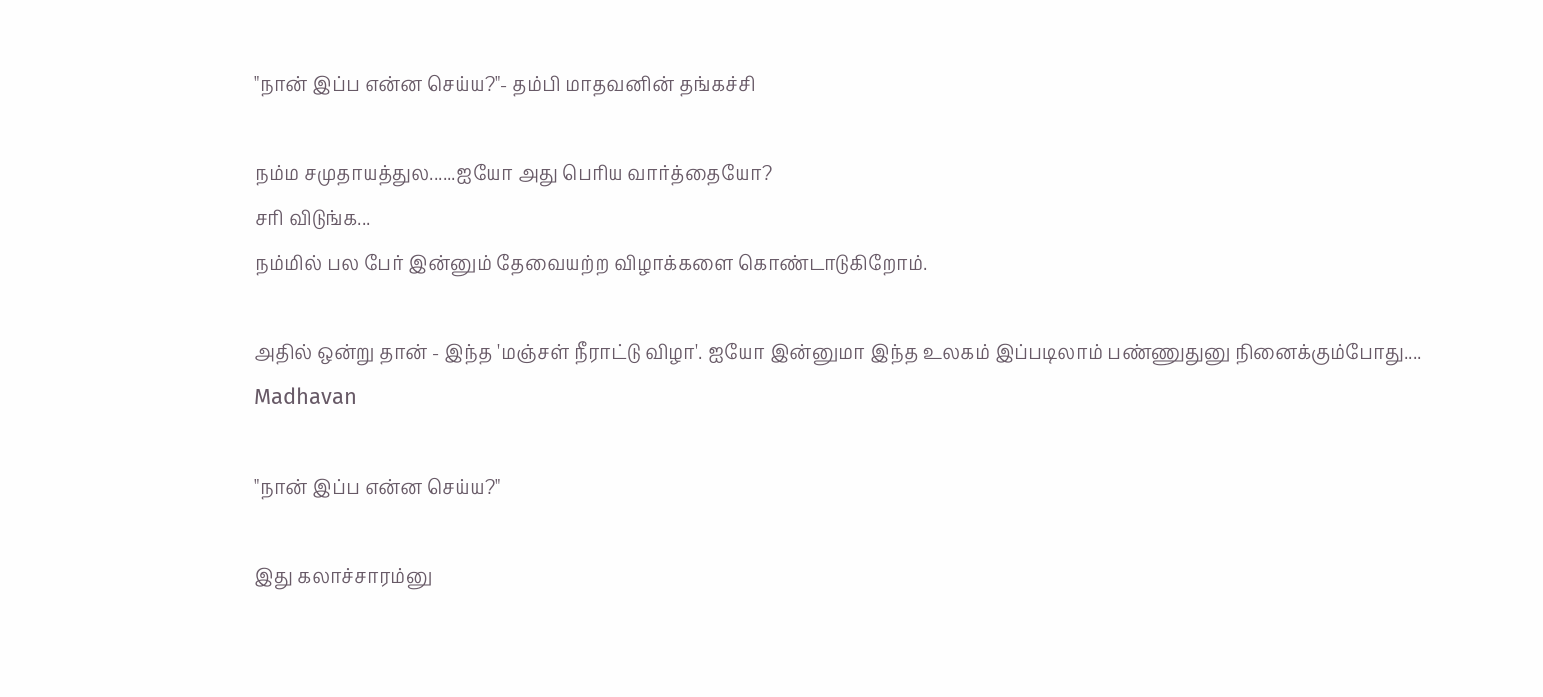"நான் இப்ப என்ன செய்ய?"- தம்பி மாதவனின் தங்கச்சி

நம்ம சமுதாயத்துல......ஐயோ அது பெரிய வார்த்தையோ?
சரி விடுங்க...
நம்மில் பல பேர் இன்னும் தேவையற்ற விழாக்களை கொண்டாடுகிறோம்.

அதில் ஒன்று தான் - இந்த 'மஞ்சள் நீராட்டு விழா'. ஐயோ இன்னுமா இந்த உலகம் இப்படிலாம் பண்ணுதுனு நினைக்கும்போது....
Madhavan

"நான் இப்ப என்ன செய்ய?"

இது கலாச்சாரம்னு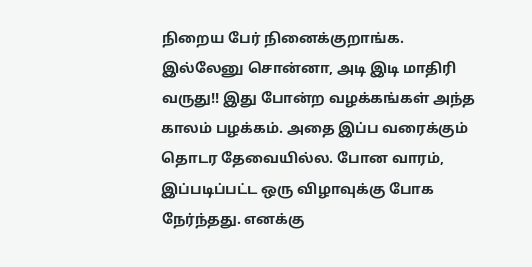நிறைய பேர் நினைக்குறாங்க. இல்லேனு சொன்னா, அடி இடி மாதிரி வருது!! இது போன்ற வழக்கங்கள் அந்த காலம் பழக்கம். அதை இப்ப வரைக்கும் தொடர தேவையில்ல. போன வாரம், இப்படிப்பட்ட ஒரு விழாவுக்கு போக நேர்ந்தது. எனக்கு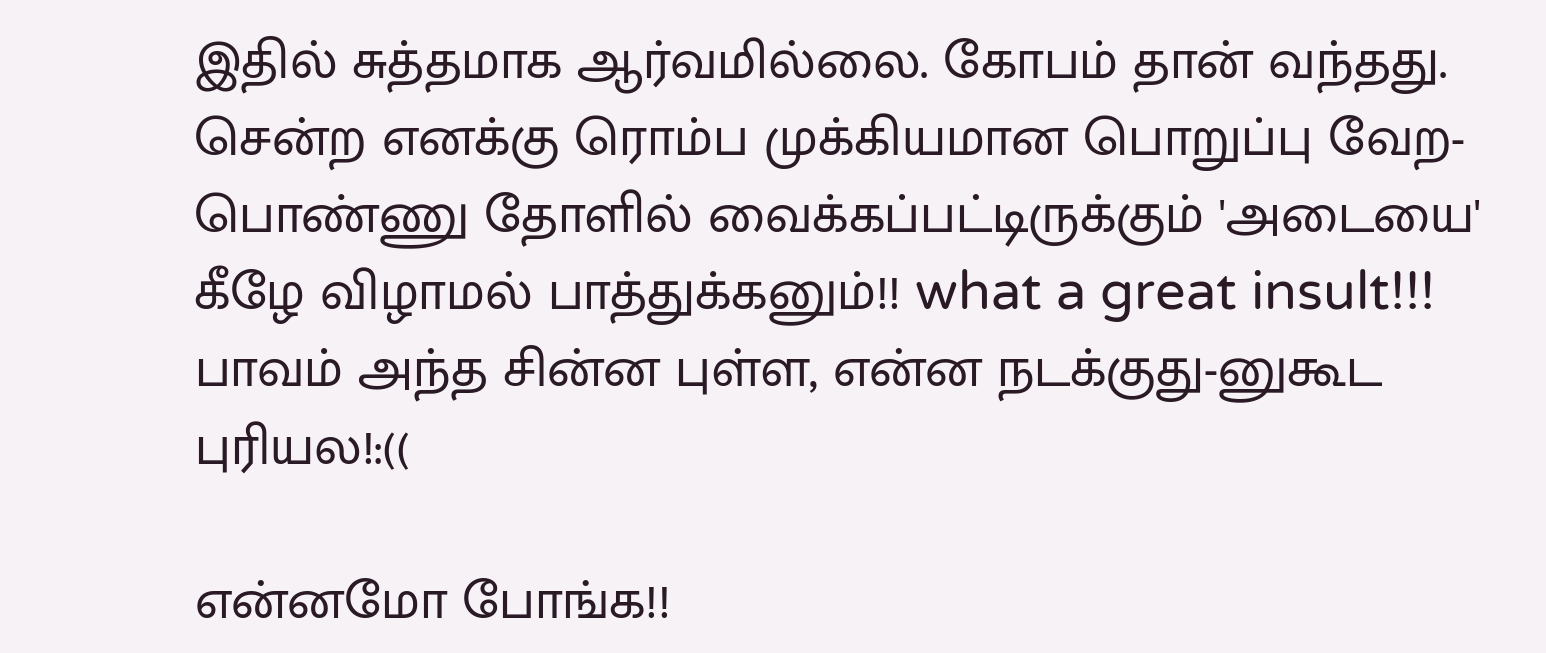இதில் சுத்தமாக ஆர்வமில்லை. கோபம் தான் வந்தது. சென்ற எனக்கு ரொம்ப முக்கியமான பொறுப்பு வேற- பொண்ணு தோளில் வைக்கப்பட்டிருக்கும் 'அடையை' கீழே விழாமல் பாத்துக்கனும்!! what a great insult!!! பாவம் அந்த சின்ன புள்ள, என்ன நடக்குது-னுகூட புரியல!:((

என்னமோ போங்க!!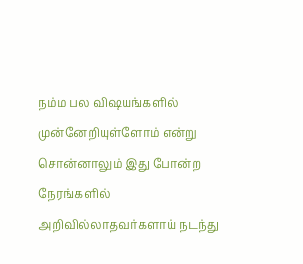நம்ம பல விஷயங்களில் முன்னேறியுள்ளோம் என்று சொன்னாலும் இது போன்ற நேரங்களில் அறிவில்லாதவர்களாய் நடந்து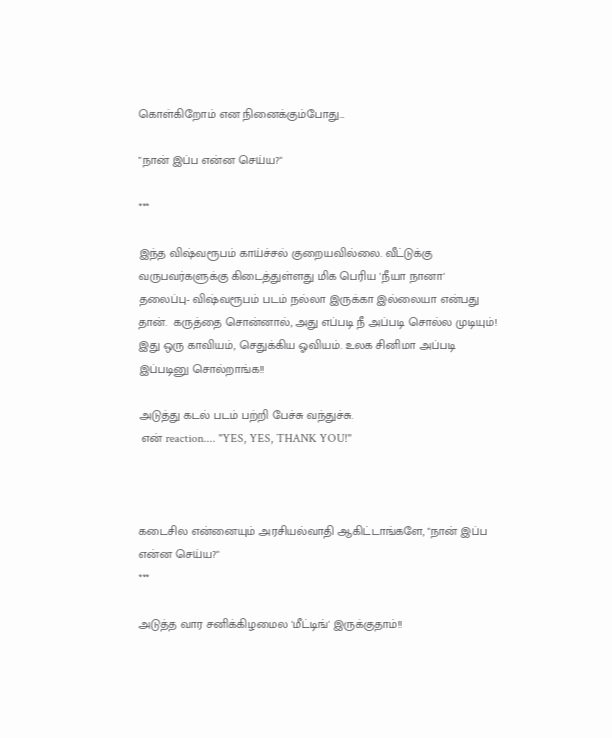கொள்கிறோம் என நினைக்கும்போது...

"நான் இப்ப என்ன செய்ய?"

***

இந்த விஷ்வரூபம் காய்ச்சல் குறையவில்லை. வீட்டுக்கு வருபவர்களுக்கு கிடைத்துள்ளது மிக பெரிய 'நீயா நானா' தலைப்பு- விஷ்வரூபம் படம் நல்லா இருக்கா இல்லையா என்பது தான்.  கருத்தை சொன்னால், அது எப்படி நீ அப்படி சொல்ல முடியும்! இது ஒரு காவியம், செதுக்கிய ஓவியம். உலக சினிமா அப்படி இப்படினு சொல்றாங்க!!

அடுத்து கடல் படம் பற்றி பேச்சு வந்துச்சு.
 என் reaction.... "YES, YES, THANK YOU!"



கடைசில என்னையும் அரசியல்வாதி ஆகிட்டாங்களே, "நான் இப்ப என்ன செய்ய?"
***

அடுத்த வார சனிக்கிழமைல 'மீட்டிங்' இருக்குதாம்!!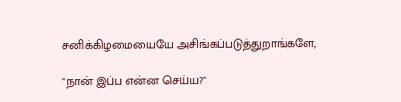சனிக்கிழமையையே அசிங்கப்படுத்துறாங்களே,

"நான் இப்ப என்ன செய்ய?"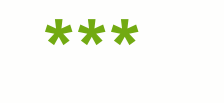***